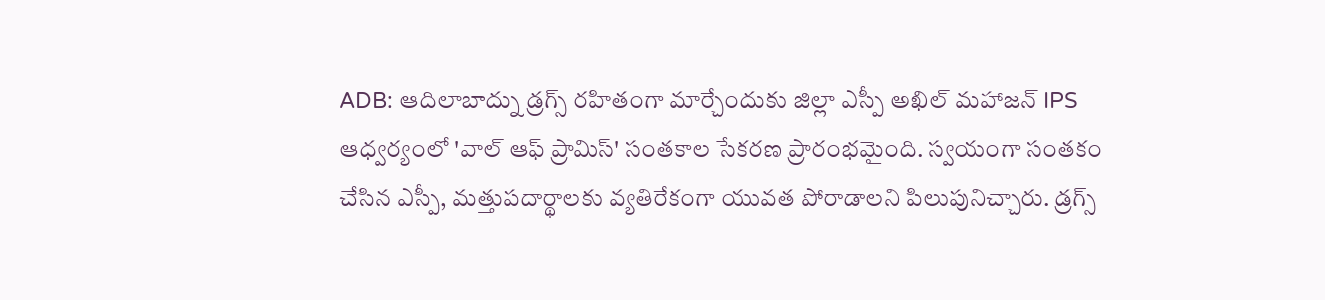ADB: ఆదిలాబాద్ను డ్రగ్స్ రహితంగా మార్చేందుకు జిల్లా ఎస్పీ అఖిల్ మహాజన్ IPS ఆధ్వర్యంలో 'వాల్ ఆఫ్ ప్రామిస్' సంతకాల సేకరణ ప్రారంభమైంది. స్వయంగా సంతకం చేసిన ఎస్పీ, మత్తుపదార్థాలకు వ్యతిరేకంగా యువత పోరాడాలని పిలుపునిచ్చారు. డ్రగ్స్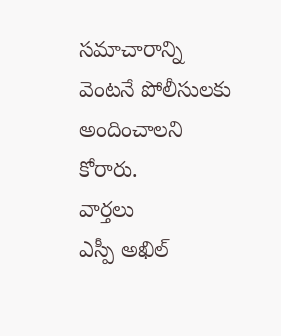సమాచారాన్ని వెంటనే పోలీసులకు అందించాలని కోరారు.
వార్తలు
ఎస్పీ అఖిల్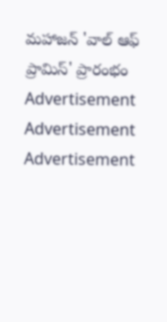మహాజన్ 'వాల్ ఆఫ్ ప్రామిస్' ప్రారంభం
Advertisement
Advertisement
Advertisement